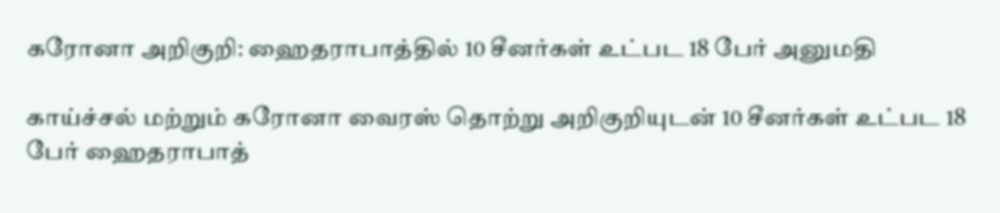கரோனா அறிகுறி: ஹைதராபாத்தில் 10 சீனர்கள் உட்பட 18 பேர் அனுமதி

காய்ச்சல் மற்றும் கரோனா வைரஸ் தொற்று அறிகுறியுடன் 10 சீனர்கள் உட்பட 18 பேர் ஹைதராபாத்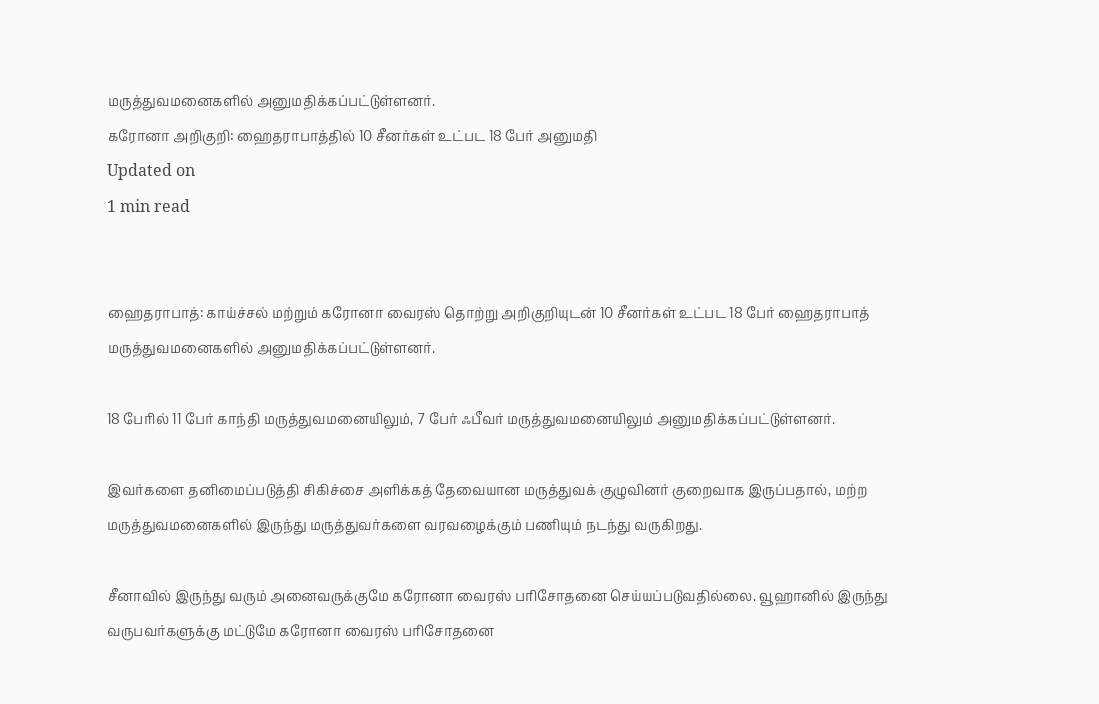மருத்துவமனைகளில் அனுமதிக்கப்பட்டுள்ளனர்.
கரோனா அறிகுறி: ஹைதராபாத்தில் 10 சீனர்கள் உட்பட 18 பேர் அனுமதி
Updated on
1 min read


ஹைதராபாத்: காய்ச்சல் மற்றும் கரோனா வைரஸ் தொற்று அறிகுறியுடன் 10 சீனர்கள் உட்பட 18 பேர் ஹைதராபாத் மருத்துவமனைகளில் அனுமதிக்கப்பட்டுள்ளனர்.

18 பேரில் 11 பேர் காந்தி மருத்துவமனையிலும், 7 பேர் ஃபீவர் மருத்துவமனையிலும் அனுமதிக்கப்பட்டுள்ளனர்.

இவர்களை தனிமைப்படுத்தி சிகிச்சை அளிக்கத் தேவையான மருத்துவக் குழுவினர் குறைவாக இருப்பதால், மற்ற மருத்துவமனைகளில் இருந்து மருத்துவர்களை வரவழைக்கும் பணியும் நடந்து வருகிறது.

சீனாவில் இருந்து வரும் அனைவருக்குமே கரோனா வைரஸ் பரிசோதனை செய்யப்படுவதில்லை. வூஹானில் இருந்து வருபவர்களுக்கு மட்டுமே கரோனா வைரஸ் பரிசோதனை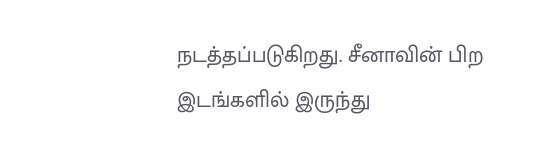நடத்தப்படுகிறது. சீனாவின் பிற இடங்களில் இருந்து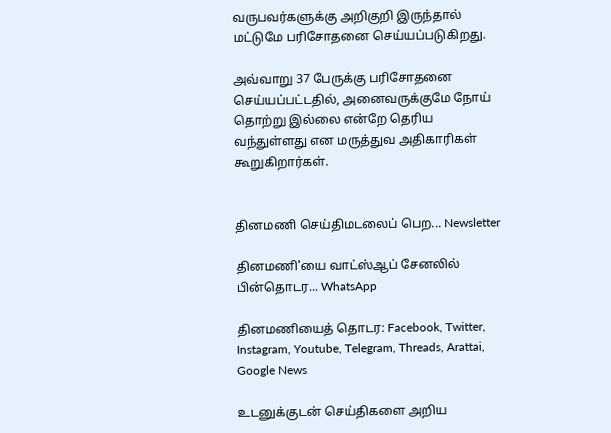வருபவர்களுக்கு அறிகுறி இருந்தால் மட்டுமே பரிசோதனை செய்யப்படுகிறது.

அவ்வாறு 37 பேருக்கு பரிசோதனை செய்யப்பட்டதில், அனைவருக்குமே நோய் தொற்று இல்லை என்றே தெரிய வந்துள்ளது என மருத்துவ அதிகாரிகள் கூறுகிறார்கள்.


தினமணி செய்திமடலைப் பெற... Newsletter

தினமணி'யை வாட்ஸ்ஆப் சேனலில் பின்தொடர... WhatsApp

தினமணியைத் தொடர: Facebook, Twitter, Instagram, Youtube, Telegram, Threads, Arattai, Google News

உடனுக்குடன் செய்திகளை அறிய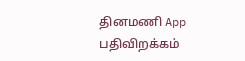தினமணி App பதிவிறக்கம்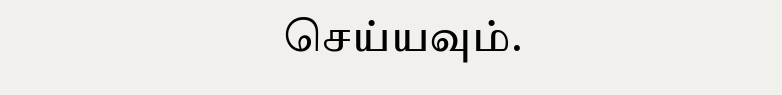செய்யவும்.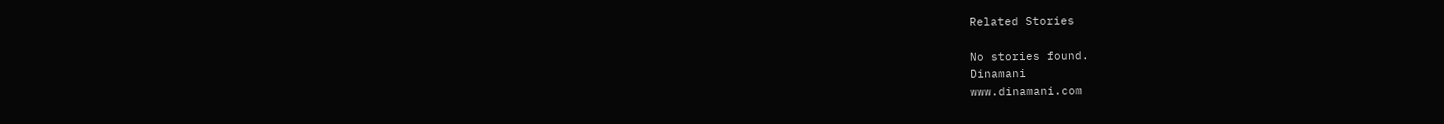Related Stories

No stories found.
Dinamani
www.dinamani.com